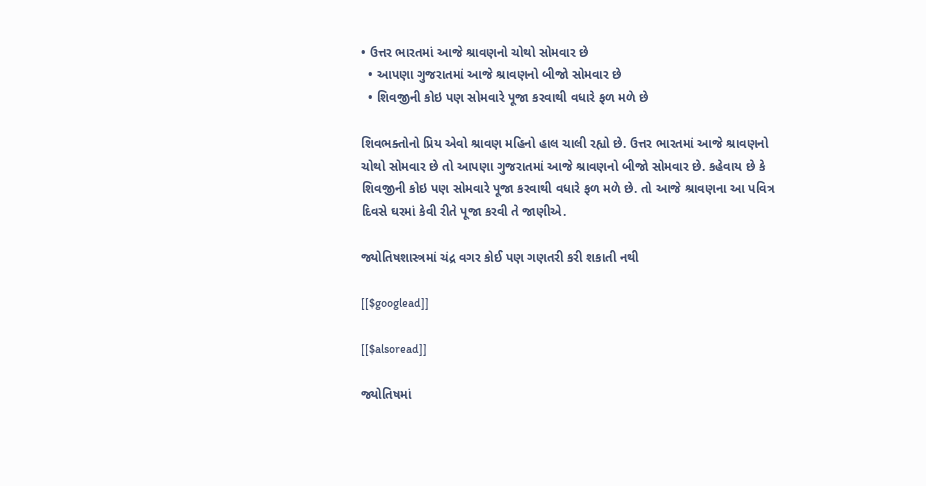• ઉત્તર ભારતમાં આજે શ્રાવણનો ચોથો સોમવાર છે
  • આપણા ગુજરાતમાં આજે શ્રાવણનો બીજો સોમવાર છે
  • શિવજીની કોઇ પણ સોમવારે પૂજા કરવાથી વધારે ફળ મળે છે

શિવભક્તોનો પ્રિય એવો શ્રાવણ મહિનો હાલ ચાલી રહ્યો છે. ઉત્તર ભારતમાં આજે શ્રાવણનો ચોથો સોમવાર છે તો આપણા ગુજરાતમાં આજે શ્રાવણનો બીજો સોમવાર છે. કહેવાય છે કે શિવજીની કોઇ પણ સોમવારે પૂજા કરવાથી વધારે ફળ મળે છે. તો આજે શ્રાવણના આ પવિત્ર દિવસે ઘરમાં કેવી રીતે પૂજા કરવી તે જાણીએ.

જ્યોતિષશાસ્ત્રમાં ચંદ્ર વગર કોઈ પણ ગણતરી કરી શકાતી નથી

[[$googlead]]

[[$alsoread]]

જ્યોતિષમાં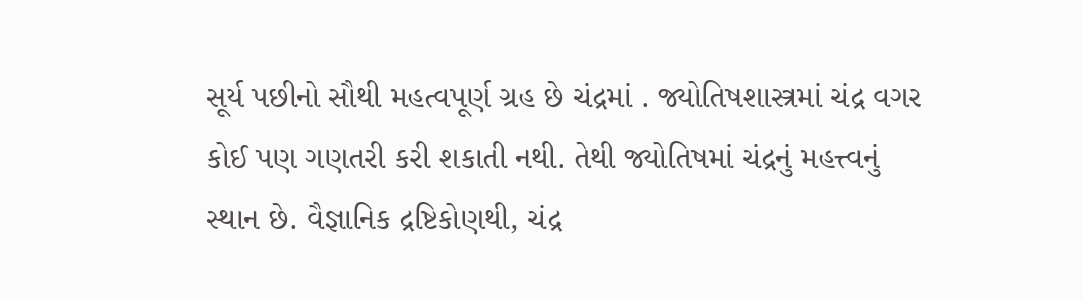સૂર્ય પછીનો સૌથી મહત્વપૂર્ણ ગ્રહ છે ચંદ્રમાં . જ્યોતિષશાસ્ત્રમાં ચંદ્ર વગર કોઈ પણ ગણતરી કરી શકાતી નથી. તેથી જ્યોતિષમાં ચંદ્રનું મહત્ત્વનું સ્થાન છે. વૈજ્ઞાનિક દ્રષ્ટિકોણથી, ચંદ્ર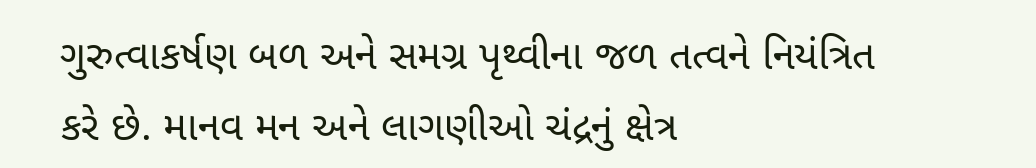ગુરુત્વાકર્ષણ બળ અને સમગ્ર પૃથ્વીના જળ તત્વને નિયંત્રિત કરે છે. માનવ મન અને લાગણીઓ ચંદ્રનું ક્ષેત્ર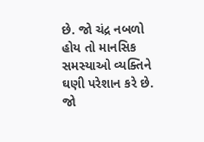છે. જો ચંદ્ર નબળો હોય તો માનસિક સમસ્યાઓ વ્યક્તિને ઘણી પરેશાન કરે છે. જો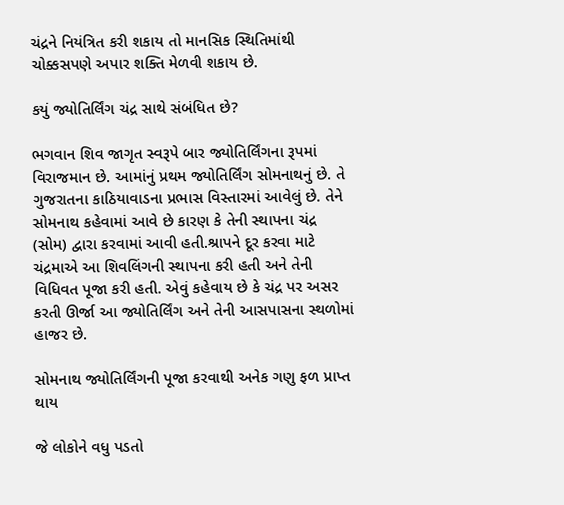ચંદ્રને નિયંત્રિત કરી શકાય તો માનસિક સ્થિતિમાંથી ચોક્કસપણે અપાર શક્તિ મેળવી શકાય છે.

કયું જ્યોતિર્લિંગ ચંદ્ર સાથે સંબંધિત છે?

ભગવાન શિવ જાગૃત સ્વરૂપે બાર જ્યોતિર્લિંગના રૂપમાં વિરાજમાન છે. આમાંનું પ્રથમ જ્યોતિર્લિંગ સોમનાથનું છે. તે ગુજરાતના કાઠિયાવાડના પ્રભાસ વિસ્તારમાં આવેલું છે. તેને સોમનાથ કહેવામાં આવે છે કારણ કે તેની સ્થાપના ચંદ્ર (સોમ) દ્વારા કરવામાં આવી હતી.શ્રાપને દૂર કરવા માટે ચંદ્રમાએ આ શિવલિંગની સ્થાપના કરી હતી અને તેની વિધિવત પૂજા કરી હતી. એવું કહેવાય છે કે ચંદ્ર પર અસર કરતી ઊર્જા આ જ્યોતિર્લિંગ અને તેની આસપાસના સ્થળોમાં હાજર છે.

સોમનાથ જ્યોતિર્લિંગની પૂજા કરવાથી અનેક ગણુ ફળ પ્રાપ્ત થાય

જે લોકોને વધુ પડતો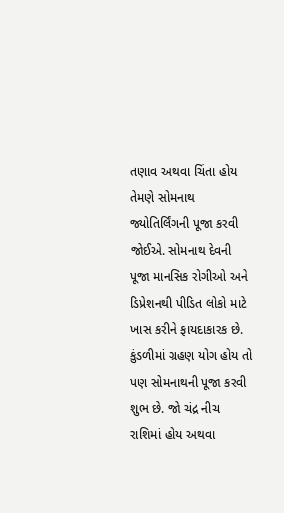તણાવ અથવા ચિંતા હોય તેમણે સોમનાથ જ્યોતિર્લિંગની પૂજા કરવી જોઈએ. સોમનાથ દેવની પૂજા માનસિક રોગીઓ અને ડિપ્રેશનથી પીડિત લોકો માટે ખાસ કરીને ફાયદાકારક છે. કુંડળીમાં ગ્રહણ યોગ હોય તો પણ સોમનાથની પૂજા કરવી શુભ છે. જો ચંદ્ર નીચ રાશિમાં હોય અથવા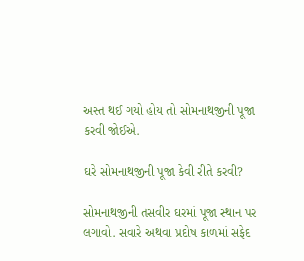અસ્ત થઈ ગયો હોય તો સોમનાથજીની પૂજા કરવી જોઈએ.

ઘરે સોમનાથજીની પૂજા કેવી રીતે કરવી?

સોમનાથજીની તસવીર ઘરમાં પૂજા સ્થાન પર લગાવો. સવારે અથવા પ્રદોષ કાળમાં સફેદ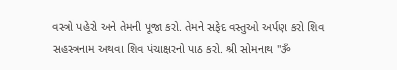વસ્ત્રો પહેરો અને તેમની પૂજા કરો. તેમને સફેદ વસ્તુઓ અર્પણ કરો શિવ સહસ્ત્રનામ અથવા શિવ પંચાક્ષરનો પાઠ કરો. શ્રી સોમનાથ "ૐ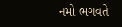નમો ભગવતે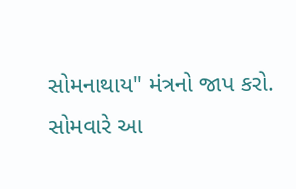સોમનાથાય" મંત્રનો જાપ કરો. સોમવારે આ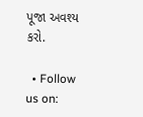પૂજા અવશ્ય કરો.

  • Follow us on: